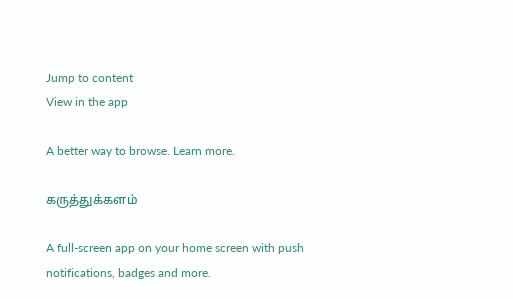Jump to content
View in the app

A better way to browse. Learn more.

கருத்துக்களம்

A full-screen app on your home screen with push notifications, badges and more.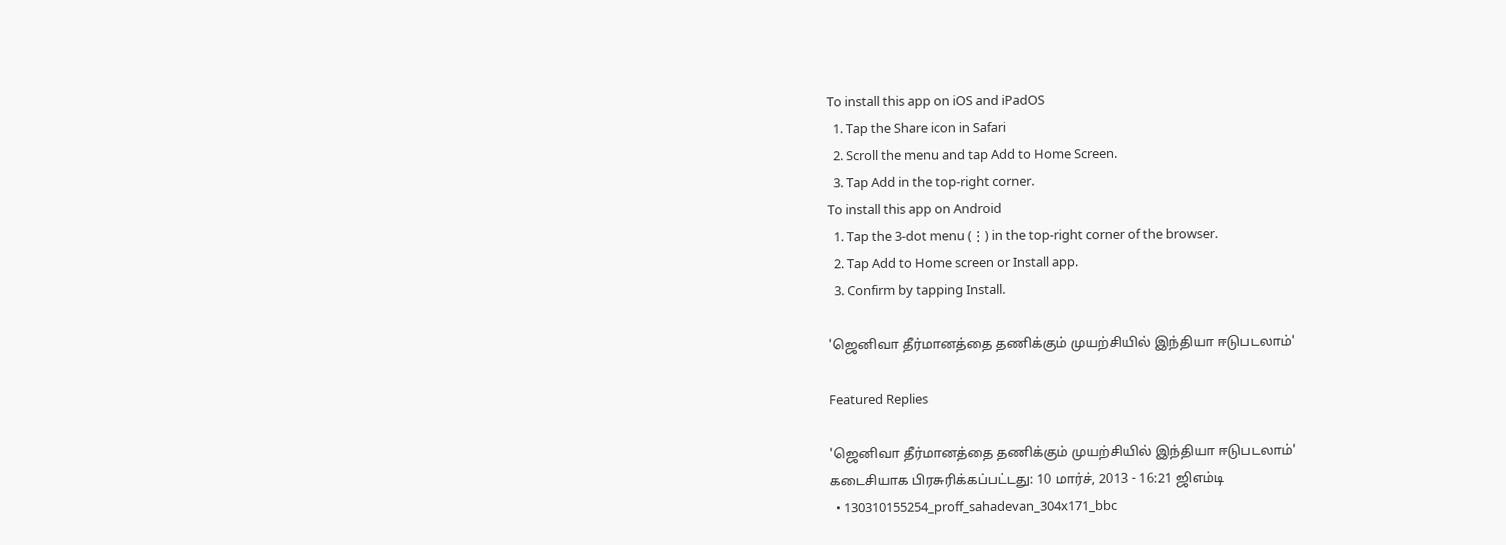To install this app on iOS and iPadOS
  1. Tap the Share icon in Safari
  2. Scroll the menu and tap Add to Home Screen.
  3. Tap Add in the top-right corner.
To install this app on Android
  1. Tap the 3-dot menu (⋮) in the top-right corner of the browser.
  2. Tap Add to Home screen or Install app.
  3. Confirm by tapping Install.

'ஜெனிவா தீர்மானத்தை தணிக்கும் முயற்சியில் இந்தியா ஈடுபடலாம்'

Featured Replies

'ஜெனிவா தீர்மானத்தை தணிக்கும் முயற்சியில் இந்தியா ஈடுபடலாம்'
கடைசியாக பிரசுரிக்கப்பட்டது: 10 மார்ச், 2013 - 16:21 ஜிஎம்டி
  • 130310155254_proff_sahadevan_304x171_bbc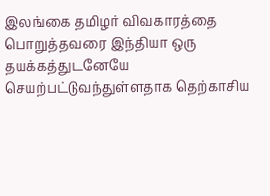இலங்கை தமிழர் விவகாரத்தை பொறுத்தவரை இந்தியா ஒரு தயக்கத்துடனேயே செயற்பட்டுவந்துள்ளதாக தெற்காசிய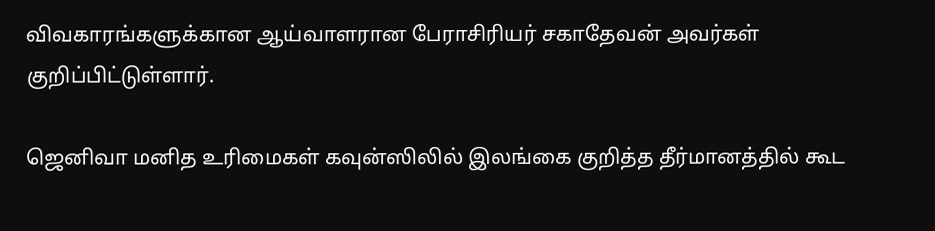விவகாரங்களுக்கான ஆய்வாளரான பேராசிரியர் சகாதேவன் அவர்கள் குறிப்பிட்டுள்ளார்.

ஜெனிவா மனித உரிமைகள் கவுன்ஸிலில் இலங்கை குறித்த தீர்மானத்தில் கூட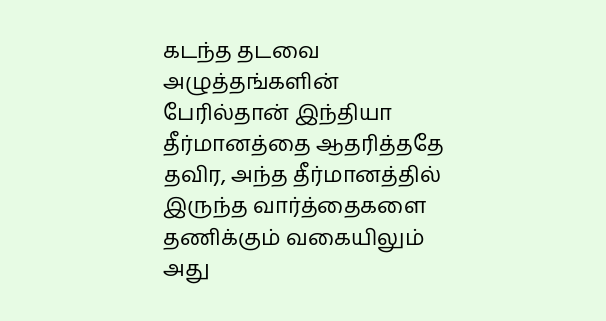கடந்த தடவை அழுத்தங்களின் பேரில்தான் இந்தியா தீர்மானத்தை ஆதரித்ததே தவிர, அந்த தீர்மானத்தில் இருந்த வார்த்தைகளை தணிக்கும் வகையிலும் அது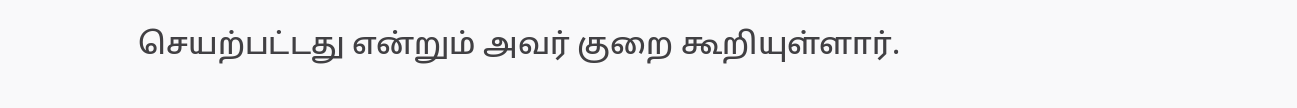செயற்பட்டது என்றும் அவர் குறை கூறியுள்ளார்.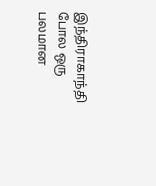இந்திராகாந்தி போல ஒரு பலமான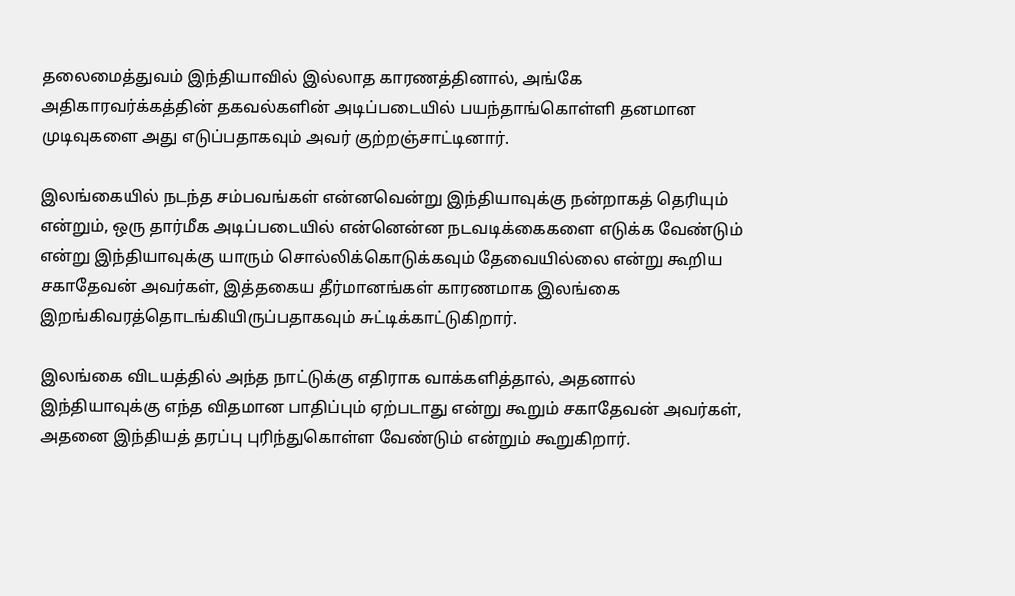தலைமைத்துவம் இந்தியாவில் இல்லாத காரணத்தினால், அங்கே அதிகாரவர்க்கத்தின் தகவல்களின் அடிப்படையில் பயந்தாங்கொள்ளி தனமான முடிவுகளை அது எடுப்பதாகவும் அவர் குற்றஞ்சாட்டினார்.

இலங்கையில் நடந்த சம்பவங்கள் என்னவென்று இந்தியாவுக்கு நன்றாகத் தெரியும் என்றும், ஒரு தார்மீக அடிப்படையில் என்னென்ன நடவடிக்கைகளை எடுக்க வேண்டும் என்று இந்தியாவுக்கு யாரும் சொல்லிக்கொடுக்கவும் தேவையில்லை என்று கூறிய சகாதேவன் அவர்கள், இத்தகைய தீர்மானங்கள் காரணமாக இலங்கை இறங்கிவரத்தொடங்கியிருப்பதாகவும் சுட்டிக்காட்டுகிறார்.

இலங்கை விடயத்தில் அந்த நாட்டுக்கு எதிராக வாக்களித்தால், அதனால் இந்தியாவுக்கு எந்த விதமான பாதிப்பும் ஏற்படாது என்று கூறும் சகாதேவன் அவர்கள், அதனை இந்தியத் தரப்பு புரிந்துகொள்ள வேண்டும் என்றும் கூறுகிறார்.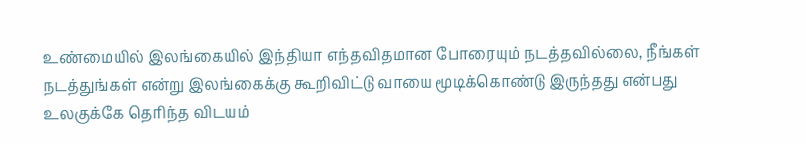உண்மையில் இலங்கையில் இந்தியா எந்தவிதமான போரையும் நடத்தவில்லை, நீங்கள் நடத்துங்கள் என்று இலங்கைக்கு கூறிவிட்டு வாயை மூடிக்கொண்டு இருந்தது என்பது உலகுக்கே தெரிந்த விடயம்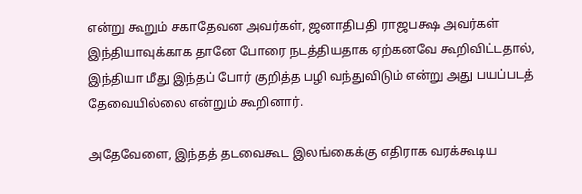என்று கூறும் சகாதேவன அவர்கள், ஜனாதிபதி ராஜபக்ஷ அவர்கள் இந்தியாவுக்காக தானே போரை நடத்தியதாக ஏற்கனவே கூறிவிட்டதால், இந்தியா மீது இந்தப் போர் குறித்த பழி வந்துவிடும் என்று அது பயப்படத் தேவையில்லை என்றும் கூறினார்.

அதேவேளை, இந்தத் தடவைகூட இலங்கைக்கு எதிராக வரக்கூடிய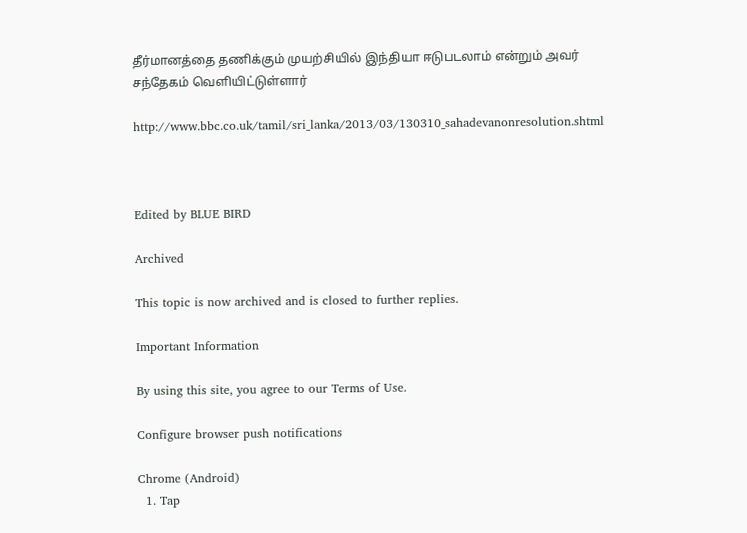தீர்மானத்தை தணிக்கும் முயற்சியில் இந்தியா ஈடுபடலாம் என்றும் அவர் சந்தேகம் வெளியிட்டுள்ளார்

http://www.bbc.co.uk/tamil/sri_lanka/2013/03/130310_sahadevanonresolution.shtml



Edited by BLUE BIRD

Archived

This topic is now archived and is closed to further replies.

Important Information

By using this site, you agree to our Terms of Use.

Configure browser push notifications

Chrome (Android)
  1. Tap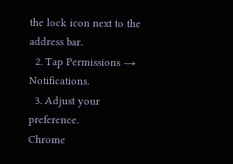the lock icon next to the address bar.
  2. Tap Permissions → Notifications.
  3. Adjust your preference.
Chrome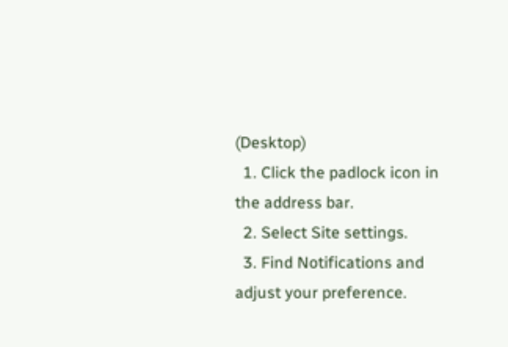(Desktop)
  1. Click the padlock icon in the address bar.
  2. Select Site settings.
  3. Find Notifications and adjust your preference.